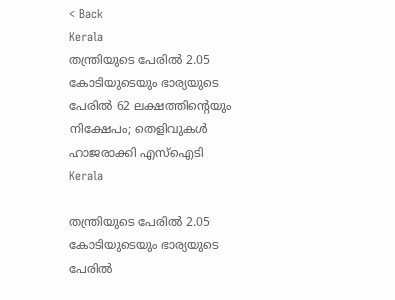< Back
Kerala
തന്ത്രിയുടെ പേരിൽ 2.05 കോടിയുടെയും ഭാര്യയുടെ പേരിൽ 62 ലക്ഷത്തിന്റെയും നിക്ഷേപം; തെളിവുകൾ ഹാജരാക്കി എസ്‌ഐടി
Kerala

തന്ത്രിയുടെ പേരിൽ 2.05 കോടിയുടെയും ഭാര്യയുടെ പേരിൽ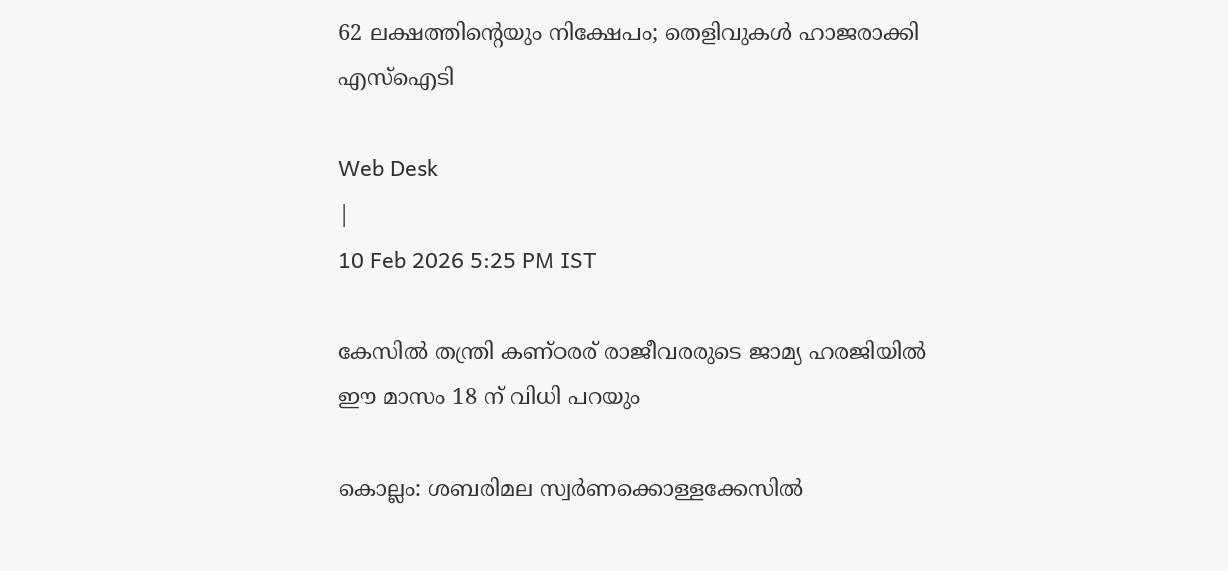62 ലക്ഷത്തിന്റെയും നിക്ഷേപം; തെളിവുകൾ ഹാജരാക്കി എസ്‌ഐടി

Web Desk
|
10 Feb 2026 5:25 PM IST

കേസിൽ തന്ത്രി കണ്ഠരര് രാജീവരരുടെ ജാമ്യ ഹരജിയിൽ ഈ മാസം 18 ന് വിധി പറയും

കൊല്ലം: ശബരിമല സ്വര്‍ണക്കൊള്ളക്കേസില്‍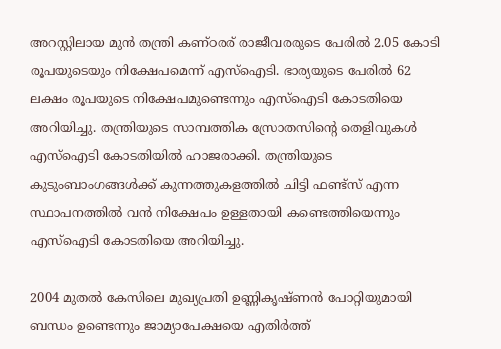അറസ്റ്റിലായ മുന്‍ തന്ത്രി കണ്ഠരര് രാജീവരരുടെ പേരിൽ 2.05 കോടി രൂപയുടെയും നിക്ഷേപമെന്ന് എസ്ഐടി. ഭാര്യയുടെ പേരിൽ 62 ലക്ഷം രൂപയുടെ നിക്ഷേപമുണ്ടെന്നും എസ്ഐടി കോടതിയെ അറിയിച്ചു. തന്ത്രിയുടെ സാമ്പത്തിക സ്രോതസിന്റെ തെളിവുകൾ എസ്‌ഐടി കോടതിയിൽ ഹാജരാക്കി. തന്ത്രിയുടെ കുടുംബാംഗങ്ങൾക്ക് കുന്നത്തുകളത്തിൽ ചിട്ടി ഫണ്ട്സ് എന്ന സ്ഥാപനത്തിൽ വൻ നിക്ഷേപം ഉള്ളതായി കണ്ടെത്തിയെന്നും എസ്ഐടി കോടതിയെ അറിയിച്ചു.

2004 മുതൽ കേസിലെ മുഖ്യപ്രതി ഉണ്ണികൃഷ്ണന്‍ പോറ്റിയുമായി ബന്ധം ഉണ്ടെന്നും ജാമ്യാപേക്ഷയെ എതിർത്ത്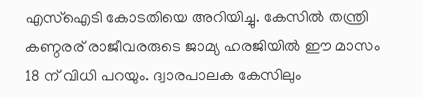എസ്ഐടി കോടതിയെ അറിയിച്ചു. കേസിൽ തന്ത്രി കണ്ഠരര് രാജീവരരുടെ ജാമ്യ ഹരജിയിൽ ഈ മാസം 18 ന് വിധി പറയും. ദ്വാരപാലക കേസിലും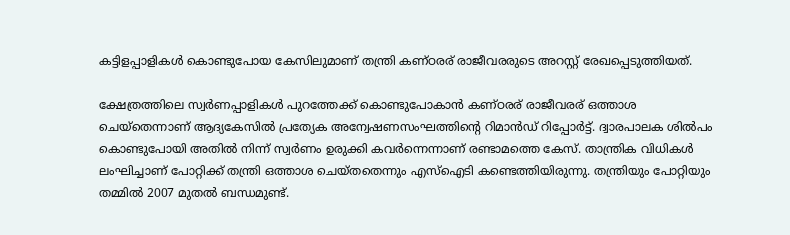കട്ടിളപ്പാളികള്‍ കൊണ്ടുപോയ കേസിലുമാണ് തന്ത്രി കണ്ഠരര് രാജീവരരുടെ അറസ്റ്റ് രേഖപ്പെടുത്തിയത്.

ക്ഷേത്രത്തിലെ സ്വര്‍ണപ്പാളികള്‍ പുറത്തേക്ക് കൊണ്ടുപോകാന്‍ കണ്ഠരര് രാജീവരര് ഒത്താശ ചെയ്‌തെന്നാണ് ആദ്യകേസില്‍ പ്രത്യേക അന്വേഷണസംഘത്തിന്റെ റിമാന്‍ഡ് റിപ്പോര്‍ട്ട്. ദ്വാരപാലക ശില്‍പം കൊണ്ടുപോയി അതില്‍ നിന്ന് സ്വര്‍ണം ഉരുക്കി കവര്‍ന്നെന്നാണ് രണ്ടാമത്തെ കേസ്. താന്ത്രിക വിധികള്‍ ലംഘിച്ചാണ് പോറ്റിക്ക് തന്ത്രി ഒത്താശ ചെയ്തതെന്നും എസ്‌ഐടി കണ്ടെത്തിയിരുന്നു. തന്ത്രിയും പോറ്റിയും തമ്മില്‍ 2007 മുതല്‍ ബന്ധമുണ്ട്.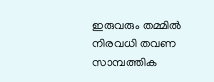ഇരുവരും തമ്മില്‍ നിരവധി തവണ സാമ്പത്തിക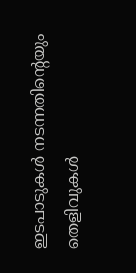ഇടപാടുകള്‍ നടന്നതിന്റെയും തെളിവുകള്‍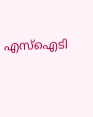എസ്‌ഐടി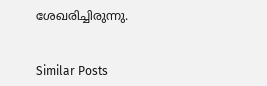ശേഖരിച്ചിരുന്നു.


Similar Posts